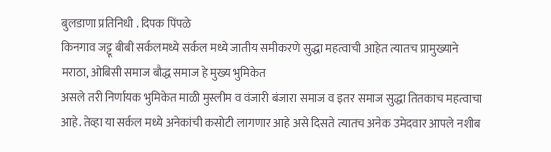बुलडाणा प्रतिनिधी . दिपक पिंपळे
किनगाव जट्टू बीबी सर्कलमध्ये सर्कल मध्ये जातीय समीकरणे सुद्धा महत्वाची आहेत त्यातच प्रामुख्याने मराठा, ओबिसी समाज बौद्ध समाज हे मुख्य भुमिकेत
असले तरी निर्णायक भुमिकेत माळी मुस्लीम व वंजारी बंजारा समाज व इतर समाज सुद्धा तितकाच महत्वाचा आहे. तेव्हा या सर्कल मध्ये अनेकांची कसोटी लागणार आहे असे दिसते त्यातच अनेक उमेदवार आपले नशीब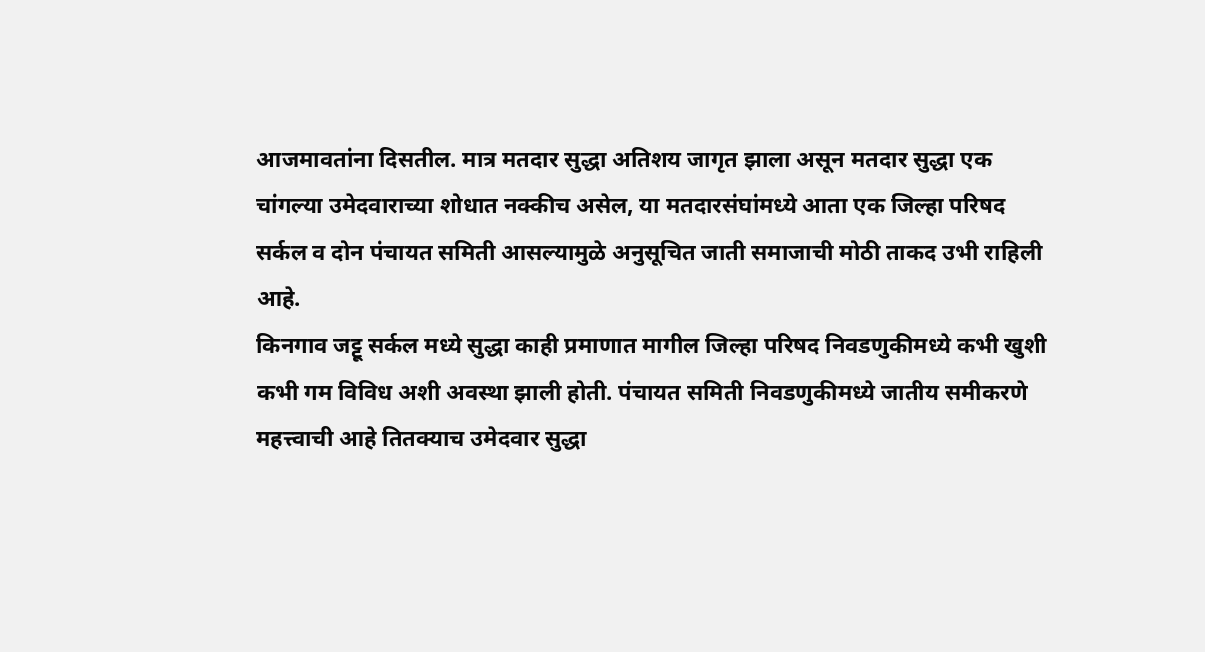आजमावतांना दिसतील. मात्र मतदार सुद्धा अतिशय जागृत झाला असून मतदार सुद्धा एक चांगल्या उमेदवाराच्या शोधात नक्कीच असेल, या मतदारसंघांमध्ये आता एक जिल्हा परिषद सर्कल व दोन पंचायत समिती आसल्यामुळे अनुसूचित जाती समाजाची मोठी ताकद उभी राहिली आहे.
किनगाव जट्टू सर्कल मध्ये सुद्धा काही प्रमाणात मागील जिल्हा परिषद निवडणुकीमध्ये कभी खुशी कभी गम विविध अशी अवस्था झाली होती. पंचायत समिती निवडणुकीमध्ये जातीय समीकरणे महत्त्वाची आहे तितक्याच उमेदवार सुद्धा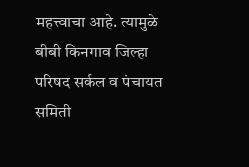महत्त्वाचा आहे. त्यामुळे बीबी किनगाव जिल्हा परिषद सर्कल व पंचायत समिती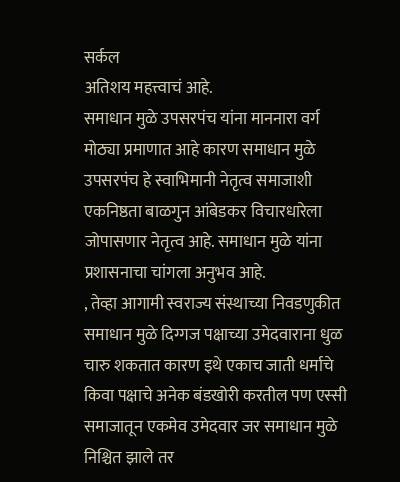सर्कल
अतिशय महत्त्वाचं आहे.
समाधान मुळे उपसरपंच यांना माननारा वर्ग मोठ्या प्रमाणात आहे कारण समाधान मुळे उपसरपंच हे स्वाभिमानी नेतृत्व समाजाशी एकनिष्ठता बाळगुन आंबेडकर विचारधारेला जोपासणार नेतृत्व आहे. समाधान मुळे यांना प्रशासनाचा चांगला अनुभव आहे.
, तेव्हा आगामी स्वराज्य संस्थाच्या निवडणुकीत समाधान मुळे दिग्गज पक्षाच्या उमेदवाराना धुळ चारु शकतात कारण इथे एकाच जाती धर्माचे किवा पक्षाचे अनेक बंडखोरी करतील पण एस्सी समाजातून एकमेव उमेदवार जर समाधान मुळे निश्चित झाले तर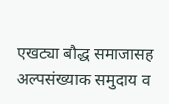एखट्या बौद्ध समाजासह अल्पसंख्याक समुदाय व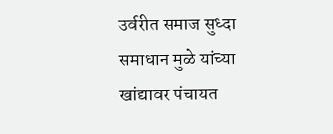उर्वरीत समाज सुध्दा समाधान मुळे यांच्या खांद्यावर पंचायत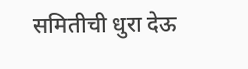समितीची धुरा देऊ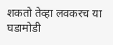शकतो तेव्हा लवकरच या घडामोडी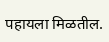पहायला मिळतील.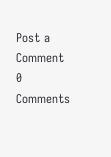Post a Comment
0 Comments